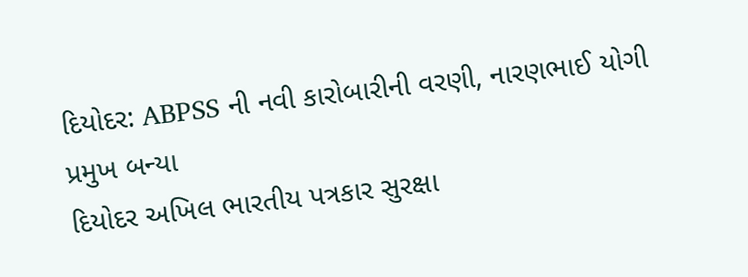દિયોદર: ABPSS ની નવી કારોબારીની વરણી, નારણભાઈ યોગી પ્રમુખ બન્યા
દિયોદર અખિલ ભારતીય પત્રકાર સુરક્ષા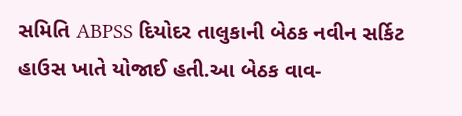સમિતિ ABPSS દિયોદર તાલુકાની બેઠક નવીન સર્કિટ હાઉસ ખાતે યોજાઈ હતી.આ બેઠક વાવ-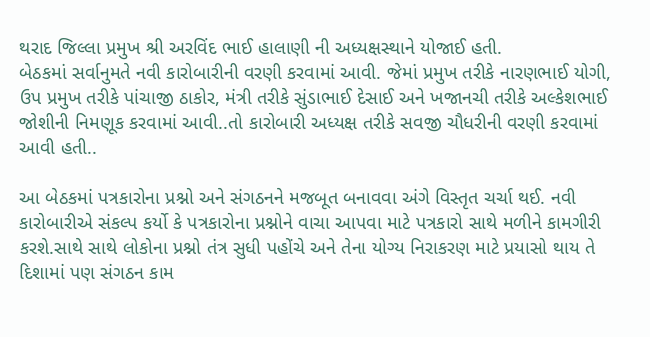થરાદ જિલ્લા પ્રમુખ શ્રી અરવિંદ ભાઈ હાલાણી ની અધ્યક્ષસ્થાને યોજાઈ હતી.
બેઠકમાં સર્વાનુમતે નવી કારોબારીની વરણી કરવામાં આવી. જેમાં પ્રમુખ તરીકે નારણભાઈ યોગી, ઉપ પ્રમુખ તરીકે પાંચાજી ઠાકોર, મંત્રી તરીકે સુંડાભાઈ દેસાઈ અને ખજાનચી તરીકે અલ્કેશભાઈ જોશીની નિમણૂક કરવામાં આવી..તો કારોબારી અધ્યક્ષ તરીકે સવજી ચૌધરીની વરણી કરવામાં આવી હતી..

આ બેઠકમાં પત્રકારોના પ્રશ્નો અને સંગઠનને મજબૂત બનાવવા અંગે વિસ્તૃત ચર્ચા થઈ. નવી કારોબારીએ સંકલ્પ કર્યો કે પત્રકારોના પ્રશ્નોને વાચા આપવા માટે પત્રકારો સાથે મળીને કામગીરી કરશે.સાથે સાથે લોકોના પ્રશ્નો તંત્ર સુધી પહોંચે અને તેના યોગ્ય નિરાકરણ માટે પ્રયાસો થાય તે દિશામાં પણ સંગઠન કામ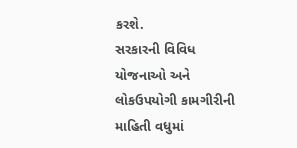કરશે.
સરકારની વિવિધ યોજનાઓ અને લોકઉપયોગી કામગીરીની માહિતી વધુમાં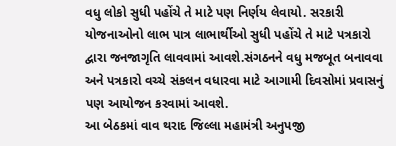વધુ લોકો સુધી પહોંચે તે માટે પણ નિર્ણય લેવાયો. સરકારી યોજનાઓનો લાભ પાત્ર લાભાર્થીઓ સુધી પહોંચે તે માટે પત્રકારો દ્વારા જનજાગૃતિ લાવવામાં આવશે.સંગઠનને વધુ મજબૂત બનાવવા અને પત્રકારો વચ્ચે સંકલન વધારવા માટે આગામી દિવસોમાં પ્રવાસનું પણ આયોજન કરવામાં આવશે.
આ બેઠકમાં વાવ થરાદ જિલ્લા મહામંત્રી અનુપજી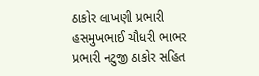ઠાકોર લાખણી પ્રભારી હસમુખભાઈ ચૌધરી ભાભર પ્રભારી નટુજી ઠાકોર સહિત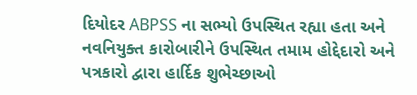દિયોદર ABPSS ના સભ્યો ઉપસ્થિત રહ્યા હતા અને નવનિયુક્ત કારોબારીને ઉપસ્થિત તમામ હોદ્દેદારો અને પત્રકારો દ્વારા હાર્દિક શુભેચ્છાઓ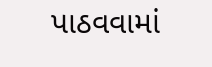પાઠવવામાં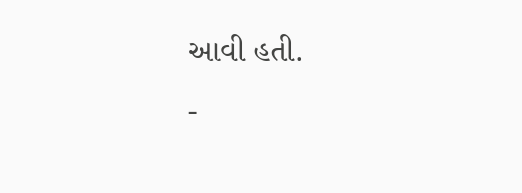આવી હતી.
-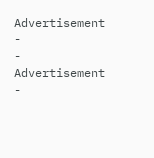Advertisement -
- Advertisement -